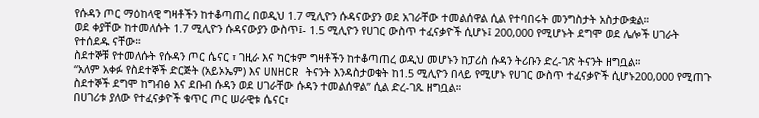የሱዳን ጦር ማዕከላዊ ግዛቶችን ከተቆጣጠረ በወዲህ 1.7 ሚሊዮን ሱዳናውያን ወደ አገራቸው ተመልሰዋል ሲል የተባበሩት መንግስታት አስታውቋል።
ወደ ቀያቸው ከተመለሱት 1.7 ሚሊዮን ሱዳናውያን ውስጥ፤- 1.5 ሚሊዮን የሀገር ውስጥ ተፈናቃዮች ሲሆኑ፤ 200,000 የሚሆኑት ደግሞ ወደ ሌሎች ሀገራት የተሰደዱ ናቸው።
ስደተኞቹ የተመለሱት የሱዳን ጦር ሴናር ፣ ገዚራ እና ካርቱም ግዛቶችን ከተቆጣጠረ ወዲህ መሆኑን ከፓሪስ ሱዳን ትሪቡን ድረ-ገጽ ትናንት ዘግቧል።
“አለም አቀፉ የስደተኞች ድርጅት (አይኦኤም) እና UNHCR ትናንት እንዳስታወቁት ከ1.5 ሚሊዮን በላይ የሚሆኑ የሀገር ውስጥ ተፈናቃዮች ሲሆኑ200,000 የሚጠጉ ስደተኞች ደግሞ ከግብፅ እና ደቡብ ሱዳን ወደ ሀገራቸው ሱዳን ተመልሰዋል” ሲል ድረ-ገጹ ዘግቧል።
በሀገሪቱ ያለው የተፈናቃዮች ቁጥር ጦር ሠራዊቱ ሴናር፣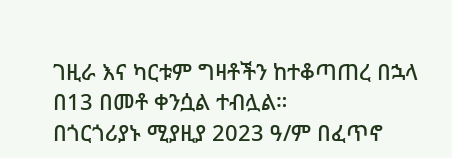ገዚራ እና ካርቱም ግዛቶችን ከተቆጣጠረ በኋላ በ13 በመቶ ቀንሷል ተብሏል።
በጎርጎሪያኑ ሚያዚያ 2023 ዓ/ም በፈጥኖ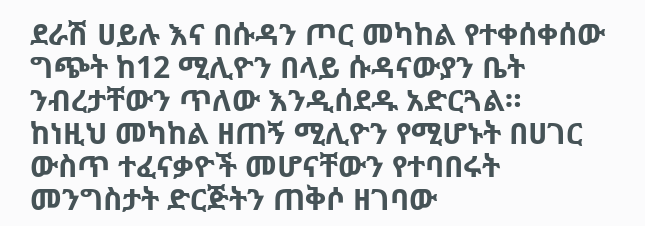ደራሽ ሀይሉ እና በሱዳን ጦር መካከል የተቀሰቀሰው ግጭት ከ12 ሚሊዮን በላይ ሱዳናውያን ቤት ንብረታቸውን ጥለው እንዲሰደዱ አድርጓል።
ከነዚህ መካከል ዘጠኝ ሚሊዮን የሚሆኑት በሀገር ውስጥ ተፈናቃዮች መሆናቸውን የተባበሩት መንግስታት ድርጅትን ጠቅሶ ዘገባው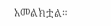አመልክቷል።